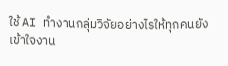ใช้ AI ทำงานกลุ่มวิจัยอย่างไรให้ทุกคนยังเข้าใจงาน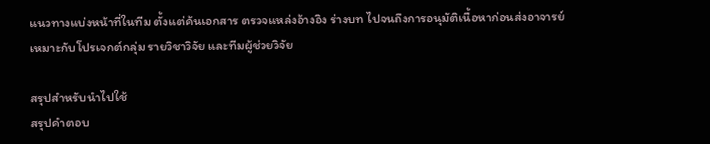แนวทางแบ่งหน้าที่ในทีม ตั้งแต่ค้นเอกสาร ตรวจแหล่งอ้างอิง ร่างบท ไปจนถึงการอนุมัติเนื้อหาก่อนส่งอาจารย์
เหมาะกับโปรเจกต์กลุ่ม รายวิชาวิจัย และทีมผู้ช่วยวิจัย

สรุปสำหรับนำไปใช้
สรุปคำตอบ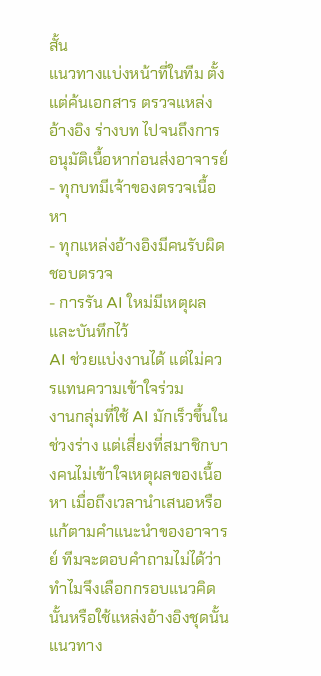สั้น
แนวทางแบ่งหน้าที่ในทีม ตั้งแต่ค้นเอกสาร ตรวจแหล่งอ้างอิง ร่างบท ไปจนถึงการอนุมัติเนื้อหาก่อนส่งอาจารย์
- ทุกบทมีเจ้าของตรวจเนื้อหา
- ทุกแหล่งอ้างอิงมีคนรับผิดชอบตรวจ
- การรัน AI ใหม่มีเหตุผลและบันทึกไว้
AI ช่วยแบ่งงานได้ แต่ไม่ควรแทนความเข้าใจร่วม
งานกลุ่มที่ใช้ AI มักเร็วขึ้นในช่วงร่าง แต่เสี่ยงที่สมาชิกบางคนไม่เข้าใจเหตุผลของเนื้อหา เมื่อถึงเวลานำเสนอหรือแก้ตามคำแนะนำของอาจารย์ ทีมจะตอบคำถามไม่ได้ว่าทำไมจึงเลือกกรอบแนวคิดนั้นหรือใช้แหล่งอ้างอิงชุดนั้น
แนวทาง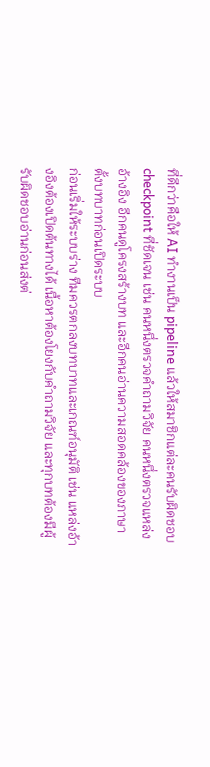ที่ดีกว่าคือให้ AI ทำงานเป็น pipeline แล้วให้สมาชิกแต่ละคนรับผิดชอบ checkpoint ที่ชัดเจน เช่น คนหนึ่งตรวจคำถามวิจัย คนหนึ่งตรวจแหล่งอ้างอิง อีกคนดูโครงสร้างบท และอีกคนอ่านความสอดคล้องของภาษา
ตั้งบทบาทก่อนเปิดระบบ
ก่อนเริ่มให้ระบบร่าง ทีมควรตกลงบทบาทและเกณฑ์อนุมัติ เช่น แหล่งอ้างอิงต้องเปิดต้นทางได้ เนื้อหาต้องโยงกับคำถามวิจัย และทุกบทต้องมีผู้รับผิดชอบอ่านก่อนส่งต่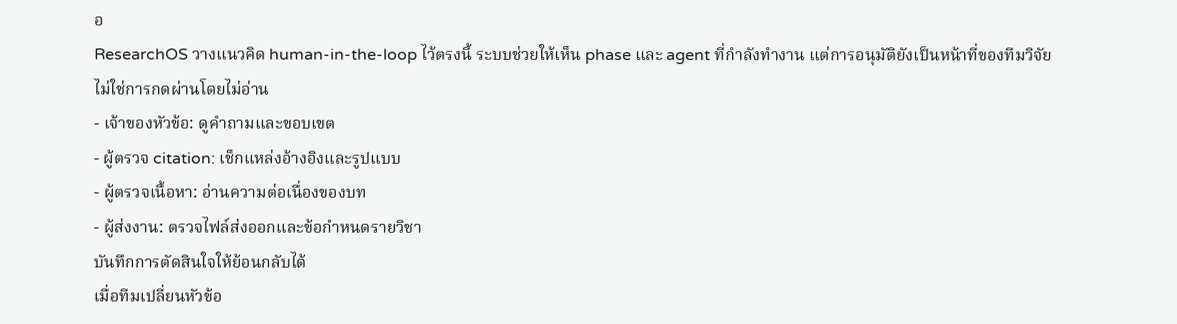อ
ResearchOS วางแนวคิด human-in-the-loop ไว้ตรงนี้ ระบบช่วยให้เห็น phase และ agent ที่กำลังทำงาน แต่การอนุมัติยังเป็นหน้าที่ของทีมวิจัย ไม่ใช่การกดผ่านโดยไม่อ่าน
- เจ้าของหัวข้อ: ดูคำถามและขอบเขต
- ผู้ตรวจ citation: เช็กแหล่งอ้างอิงและรูปแบบ
- ผู้ตรวจเนื้อหา: อ่านความต่อเนื่องของบท
- ผู้ส่งงาน: ตรวจไฟล์ส่งออกและข้อกำหนดรายวิชา
บันทึกการตัดสินใจให้ย้อนกลับได้
เมื่อทีมเปลี่ยนหัวข้อ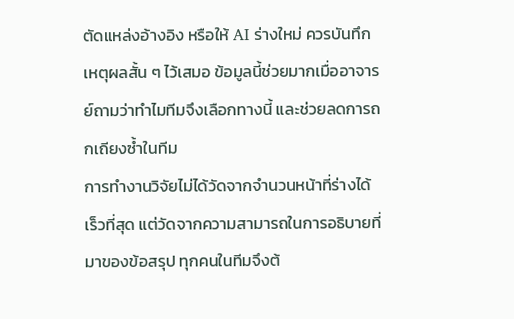ตัดแหล่งอ้างอิง หรือให้ AI ร่างใหม่ ควรบันทึกเหตุผลสั้น ๆ ไว้เสมอ ข้อมูลนี้ช่วยมากเมื่ออาจารย์ถามว่าทำไมทีมจึงเลือกทางนี้ และช่วยลดการถกเถียงซ้ำในทีม
การทำงานวิจัยไม่ได้วัดจากจำนวนหน้าที่ร่างได้เร็วที่สุด แต่วัดจากความสามารถในการอธิบายที่มาของข้อสรุป ทุกคนในทีมจึงต้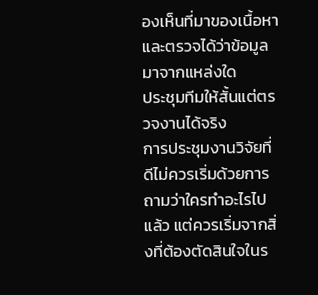องเห็นที่มาของเนื้อหาและตรวจได้ว่าข้อมูลมาจากแหล่งใด
ประชุมทีมให้สั้นแต่ตรวจงานได้จริง
การประชุมงานวิจัยที่ดีไม่ควรเริ่มด้วยการถามว่าใครทำอะไรไปแล้ว แต่ควรเริ่มจากสิ่งที่ต้องตัดสินใจในร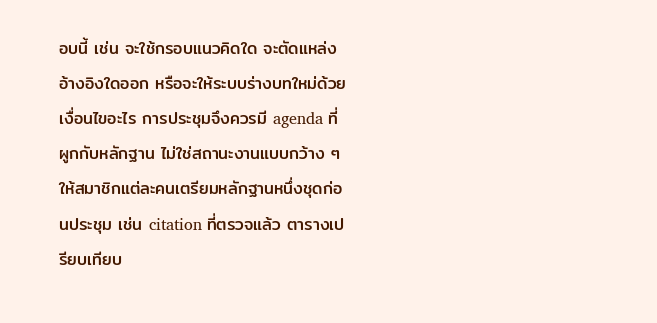อบนี้ เช่น จะใช้กรอบแนวคิดใด จะตัดแหล่งอ้างอิงใดออก หรือจะให้ระบบร่างบทใหม่ด้วยเงื่อนไขอะไร การประชุมจึงควรมี agenda ที่ผูกกับหลักฐาน ไม่ใช่สถานะงานแบบกว้าง ๆ
ให้สมาชิกแต่ละคนเตรียมหลักฐานหนึ่งชุดก่อนประชุม เช่น citation ที่ตรวจแล้ว ตารางเปรียบเทียบ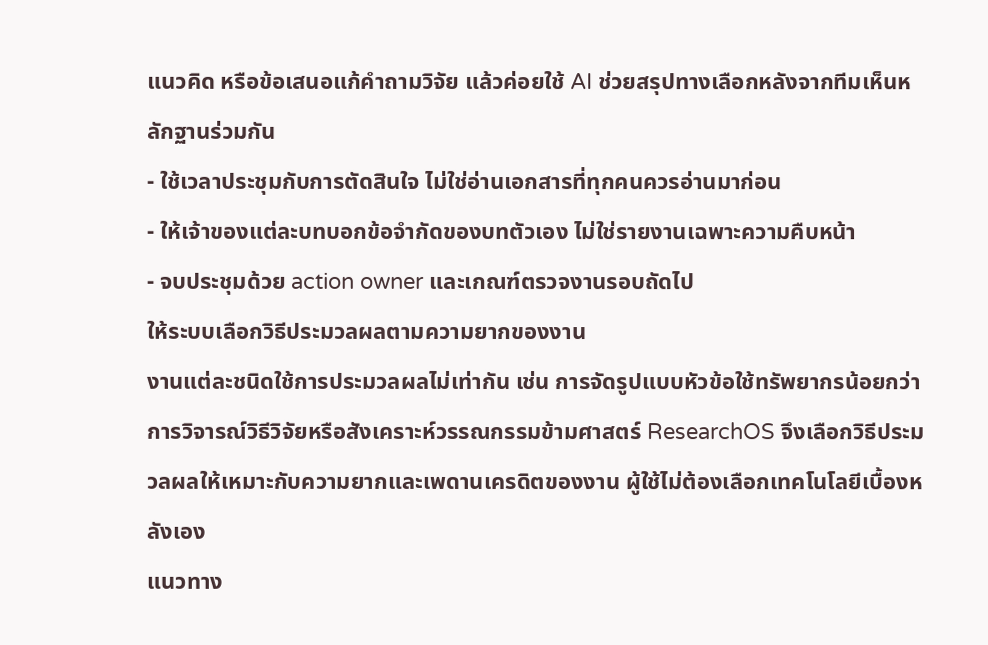แนวคิด หรือข้อเสนอแก้คำถามวิจัย แล้วค่อยใช้ AI ช่วยสรุปทางเลือกหลังจากทีมเห็นหลักฐานร่วมกัน
- ใช้เวลาประชุมกับการตัดสินใจ ไม่ใช่อ่านเอกสารที่ทุกคนควรอ่านมาก่อน
- ให้เจ้าของแต่ละบทบอกข้อจำกัดของบทตัวเอง ไม่ใช่รายงานเฉพาะความคืบหน้า
- จบประชุมด้วย action owner และเกณฑ์ตรวจงานรอบถัดไป
ให้ระบบเลือกวิธีประมวลผลตามความยากของงาน
งานแต่ละชนิดใช้การประมวลผลไม่เท่ากัน เช่น การจัดรูปแบบหัวข้อใช้ทรัพยากรน้อยกว่าการวิจารณ์วิธีวิจัยหรือสังเคราะห์วรรณกรรมข้ามศาสตร์ ResearchOS จึงเลือกวิธีประมวลผลให้เหมาะกับความยากและเพดานเครดิตของงาน ผู้ใช้ไม่ต้องเลือกเทคโนโลยีเบื้องหลังเอง
แนวทาง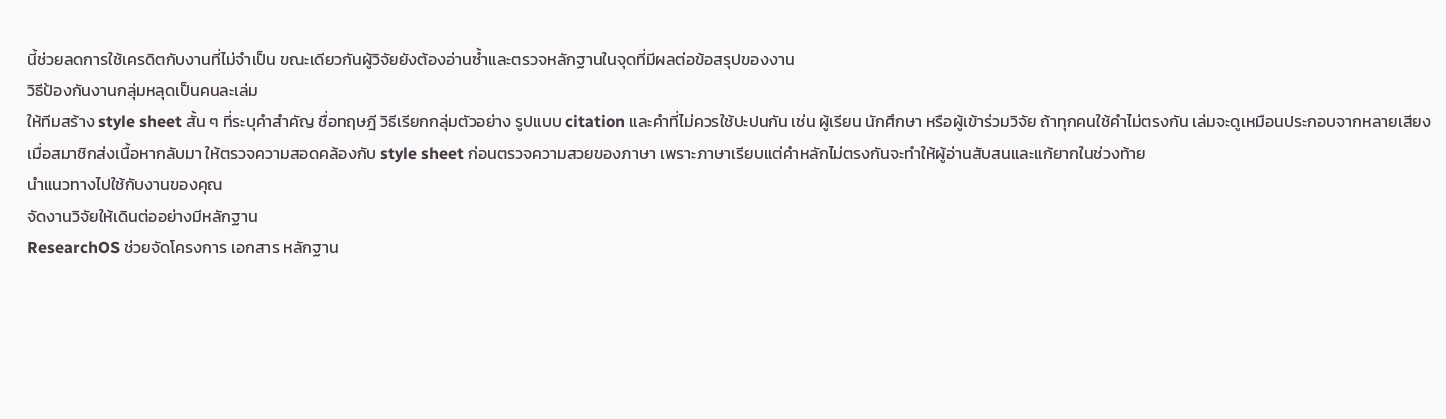นี้ช่วยลดการใช้เครดิตกับงานที่ไม่จำเป็น ขณะเดียวกันผู้วิจัยยังต้องอ่านซ้ำและตรวจหลักฐานในจุดที่มีผลต่อข้อสรุปของงาน
วิธีป้องกันงานกลุ่มหลุดเป็นคนละเล่ม
ให้ทีมสร้าง style sheet สั้น ๆ ที่ระบุคำสำคัญ ชื่อทฤษฎี วิธีเรียกกลุ่มตัวอย่าง รูปแบบ citation และคำที่ไม่ควรใช้ปะปนกัน เช่น ผู้เรียน นักศึกษา หรือผู้เข้าร่วมวิจัย ถ้าทุกคนใช้คำไม่ตรงกัน เล่มจะดูเหมือนประกอบจากหลายเสียง
เมื่อสมาชิกส่งเนื้อหากลับมา ให้ตรวจความสอดคล้องกับ style sheet ก่อนตรวจความสวยของภาษา เพราะภาษาเรียบแต่คำหลักไม่ตรงกันจะทำให้ผู้อ่านสับสนและแก้ยากในช่วงท้าย
นำแนวทางไปใช้กับงานของคุณ
จัดงานวิจัยให้เดินต่ออย่างมีหลักฐาน
ResearchOS ช่วยจัดโครงการ เอกสาร หลักฐาน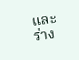และร่าง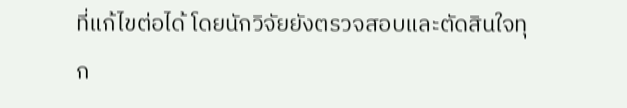ที่แก้ไขต่อได้ โดยนักวิจัยยังตรวจสอบและตัดสินใจทุก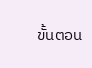ขั้นตอน